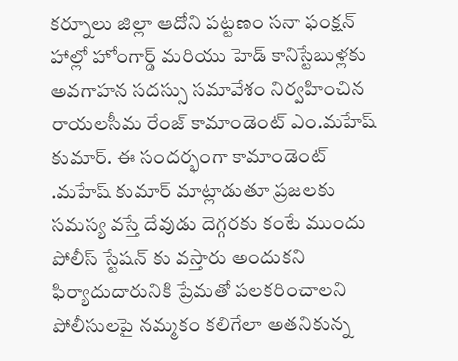కర్నూలు జిల్లా ఆదోని పట్టణం సనా ఫంక్షన్ హాల్లో హోంగార్డ్ మరియు హెడ్ కానిస్టేబుళ్లకు అవగాహన సదస్సు సమావేశం నిర్వహించిన రాయలసీమ రేంజ్ కామాండెంట్ ఎం.మహేష్ కుమార్. ఈ సందర్భంగా కామాండెంట్ .మహేష్ కుమార్ మాట్లాడుతూ ప్రజలకు సమస్య వస్తే దేవుడు దెగ్గరకు కంటే ముందు పోలీస్ స్టేషన్ కు వస్తారు అందుకని ఫిర్యాదుదారునికి ప్రేమతో పలకరించాలని పోలీసులపై నమ్మకం కలిగేలా అతనికున్న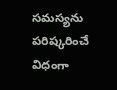సమస్యను పరిష్కరించే విధంగా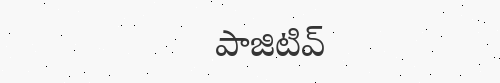పాజిటివ్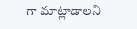గా మాట్లాడాలని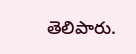తెలిపారు.